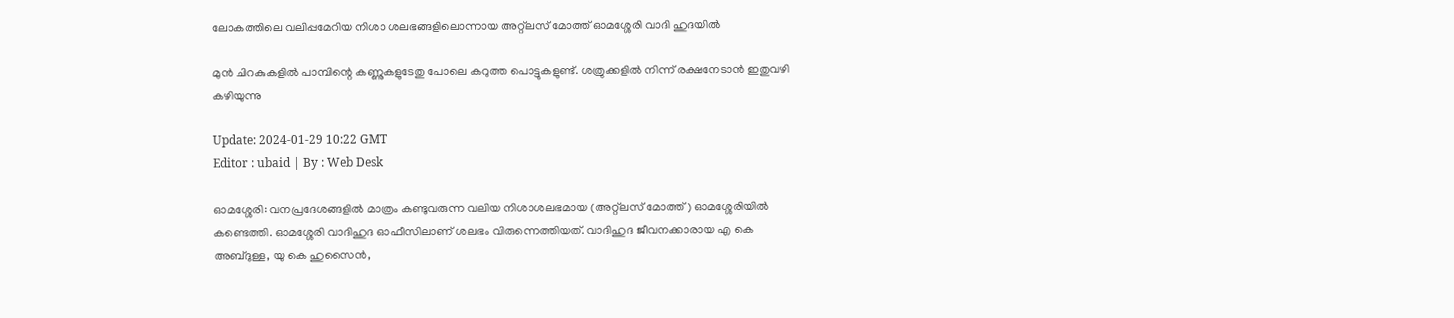ലോകത്തിലെ വലിപ്പമേറിയ നിശാ ശലഭങ്ങളിലൊന്നായ അറ്റ്‌ലസ് മോത്ത് ഓമശ്ശേരി വാദി ഹുദയിൽ

മുൻ ചിറകുകളിൽ പാമ്പിന്റെ കണ്ണുകളുടേതു പോലെ കറുത്ത പൊട്ടുകളുണ്ട്. ശത്രുക്കളിൽ നിന്ന് രക്ഷനേടാൻ ഇതുവഴി കഴിയുന്നു

Update: 2024-01-29 10:22 GMT
Editor : ubaid | By : Web Desk

ഓമശ്ശേരി: വനപ്രദേശങ്ങളിൽ മാത്രം കണ്ടുവരുന്ന വലിയ നിശാശലഭമായ (അറ്റ്ലസ് മോത്ത്) ഓമശ്ശേരിയിൽ കണ്ടെത്തി. ഓമശ്ശേരി വാദിഹുദ ഓഫീസിലാണ് ശലഭം വിരുന്നെത്തിയത്. വാദിഹുദ ജീവനക്കാരായ എ കെ അബ്ദുള്ള, യു കെ ഹുസൈൻ,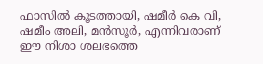ഫാസിൽ കൂടത്തായി, ഷമീർ കെ വി, ഷമീം അലി, മൻസൂർ, എന്നിവരാണ് ഈ നിശാ ശലഭത്തെ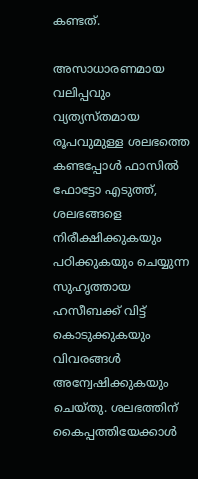കണ്ടത്.

അസാധാരണമായ വലിപ്പവും വ്യത്യസ്തമായ രൂപവുമുള്ള ശലഭത്തെ കണ്ടപ്പോൾ ഫാസിൽ ഫോട്ടോ എടുത്ത്, ശലഭങ്ങളെ നിരീക്ഷിക്കുകയും പഠിക്കുകയും ചെയ്യുന്ന സുഹൃത്തായ ഹസീബക്ക് വിട്ട് കൊടുക്കുകയും വിവരങ്ങൾ അന്വേഷിക്കുകയും ചെയ്തു. ശലഭത്തിന് കൈപ്പത്തിയേക്കാൾ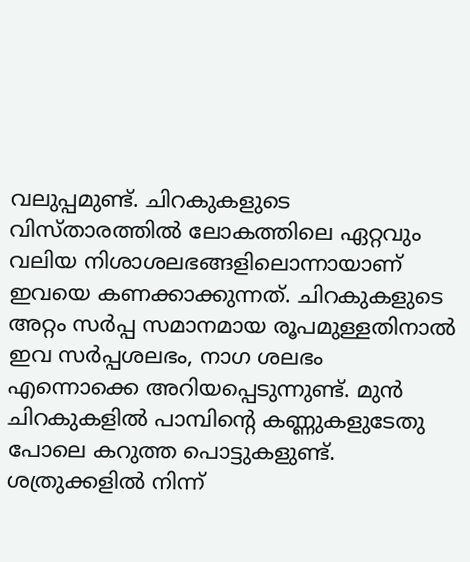വലുപ്പമുണ്ട്. ചിറകുകളുടെ വിസ്താരത്തിൽ ലോകത്തിലെ ഏറ്റവും വലിയ നിശാശലഭങ്ങളിലൊന്നായാണ് ഇവയെ കണക്കാക്കുന്നത്. ചിറകുകളുടെ അറ്റം സർപ്പ സമാനമായ രൂപമുള്ളതിനാൽ ഇവ സർപ്പശലഭം, നാഗ ശലഭം എന്നൊക്കെ അറിയപ്പെടുന്നുണ്ട്. മുൻ ചിറകുകളിൽ പാമ്പിന്റെ കണ്ണുകളുടേതു പോലെ കറുത്ത പൊട്ടുകളുണ്ട്. ശത്രുക്കളിൽ നിന്ന്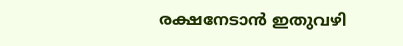രക്ഷനേടാൻ ഇതുവഴി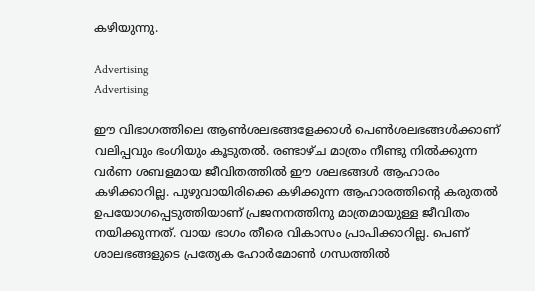കഴിയുന്നു.

Advertising
Advertising

ഈ വിഭാഗത്തിലെ ആൺശലഭങ്ങളേക്കാൾ പെൺശലഭങ്ങൾക്കാണ് വലിപ്പവും ഭംഗിയും കൂടുതൽ. രണ്ടാഴ്ച മാത്രം നീണ്ടു നിൽക്കുന്ന വർണ ശബളമായ ജീവിതത്തിൽ ഈ ശലഭങ്ങൾ ആഹാരം കഴിക്കാറില്ല. പുഴുവായിരിക്കെ കഴിക്കുന്ന ആഹാരത്തിന്റെ കരുതൽ ഉപയോഗപ്പെടുത്തിയാണ് പ്രജനനത്തിനു മാത്രമായുള്ള ജീവിതം നയിക്കുന്നത്. വായ ഭാഗം തീരെ വികാസം പ്രാപിക്കാറില്ല. പെണ് ശാലഭങ്ങളുടെ പ്രത്യേക ഹോർമോൺ ഗന്ധത്തിൽ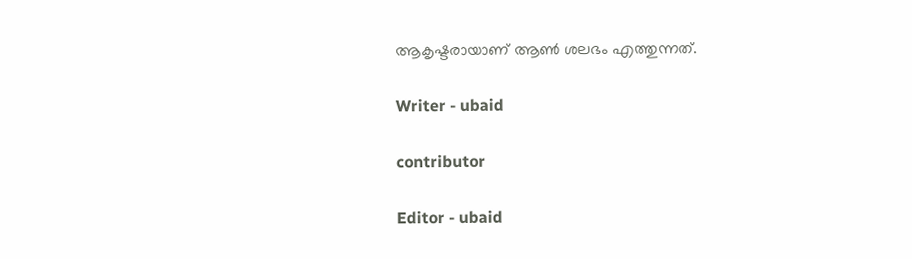ആകൃഷ്ടരായാണ് ആൺ ശലഭം എത്തുന്നത്.

Writer - ubaid

contributor

Editor - ubaid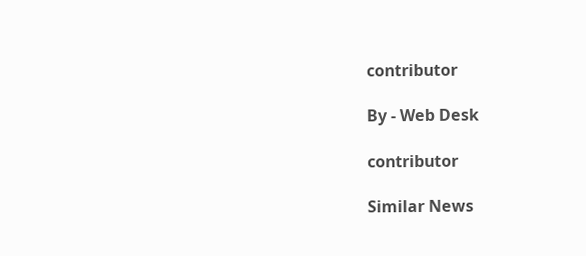contributor

By - Web Desk

contributor

Similar News